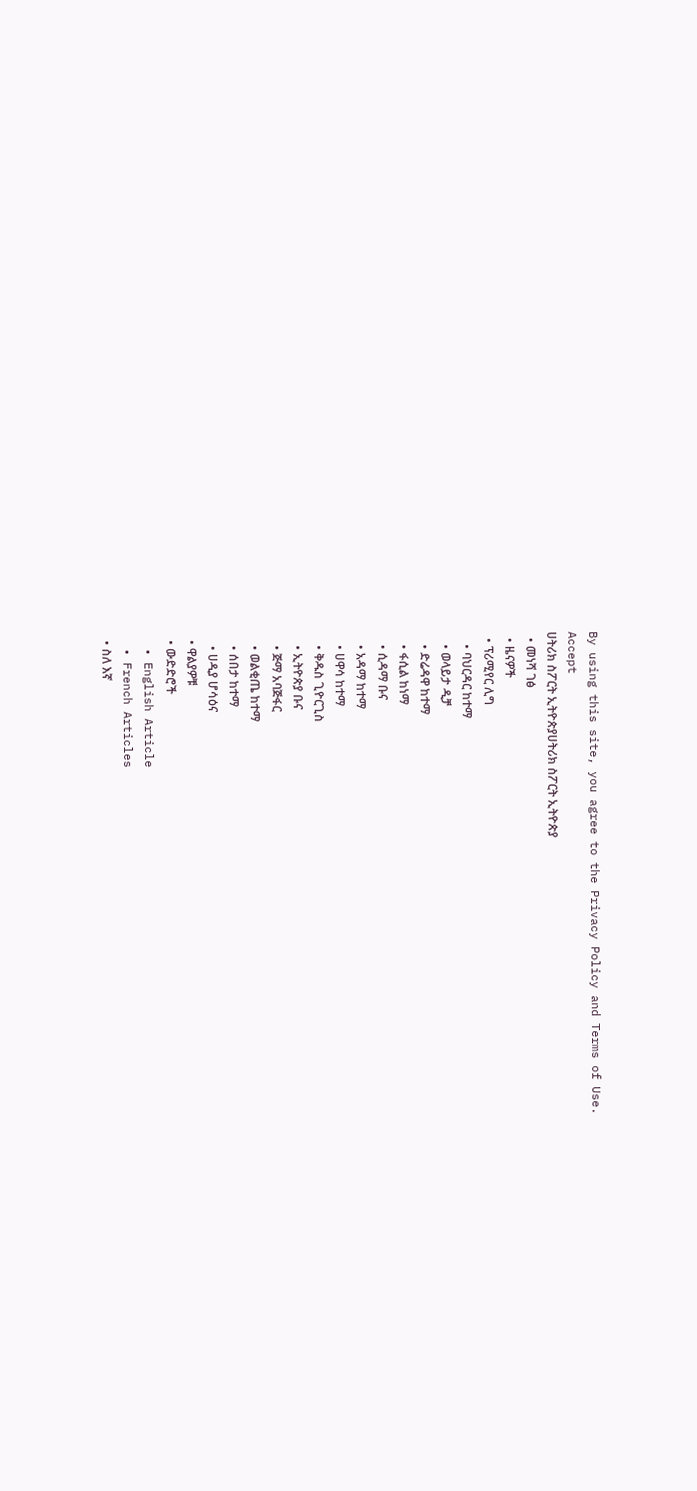By using this site, you agree to the Privacy Policy and Terms of Use.
Accept
ሀትሪክ ስፖርት ኢትዮጵያሀትሪክ ስፖርት ኢትዮጵያ
  • መነሻ ገፅ
  • ዜናዎች
  • ፕሪሚየር ሊግ
    • ባህርዳር ከተማ
    • ወላይታ ዲቻ
    • ድሬዳዋ ከተማ
    • ፋሲል ከነማ
    • ሲዳማ ቡና
    • አዳማ ከተማ
    • ሀዋሳ ከተማ
    • ቅዱስ ጊዮርጊስ
    • ኢትዮጵያ ቡና
    • ጅማ አባጅፋር
    • ወልቂጤ ከተማ
    • ሰበታ ከተማ
    • ሀዲያ ሆሳዕና
  • ዋልያዎቹ
  • ውድድሮች
  • English Article
  • French Articles
  • ስለ እኛ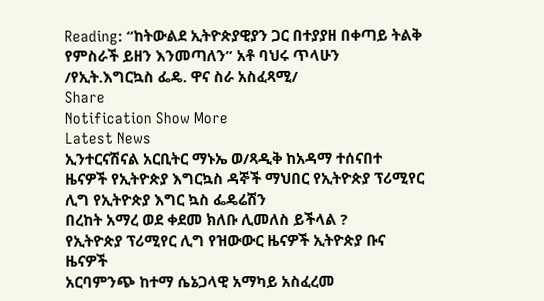Reading: “ከትውልደ ኢትዮጵያዊያን ጋር በተያያዘ በቀጣይ ትልቅ የምስራች ይዘን እንመጣለን” አቶ ባህሩ ጥላሁን /የኢት.እግርኳስ ፌዴ. ዋና ስራ አስፈጻሚ/
Share
Notification Show More
Latest News
ኢንተርናሽናል አርቢትር ማኑኤ ወ/ጻዲቅ ከአዳማ ተሰናበተ
ዜናዎች የኢትዮጵያ እግርኳስ ዳኞች ማህበር የኢትዮጵያ ፕሪሚየር ሊግ የኢትዮጵያ እግር ኳስ ፌዴሬሽን
በረከት አማረ ወደ ቀደመ ክለቡ ሊመለስ ይችላል ?
የኢትዮጵያ ፕሪሚየር ሊግ የዝውውር ዜናዎች ኢትዮጵያ ቡና ዜናዎች
አርባምንጭ ከተማ ሴኔጋላዊ አማካይ አስፈረመ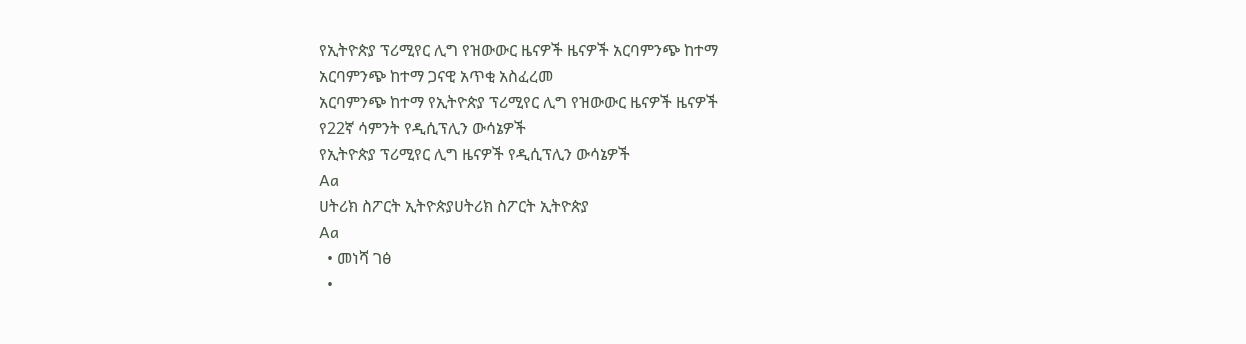የኢትዮጵያ ፕሪሚየር ሊግ የዝውውር ዜናዎች ዜናዎች አርባምንጭ ከተማ
አርባምንጭ ከተማ ጋናዊ አጥቂ አስፈረመ
አርባምንጭ ከተማ የኢትዮጵያ ፕሪሚየር ሊግ የዝውውር ዜናዎች ዜናዎች
የ22ኛ ሳምንት የዲሲፕሊን ውሳኔዎች
የኢትዮጵያ ፕሪሚየር ሊግ ዜናዎች የዲሲፕሊን ውሳኔዎች
Aa
ሀትሪክ ስፖርት ኢትዮጵያሀትሪክ ስፖርት ኢትዮጵያ
Aa
  • መነሻ ገፅ
  •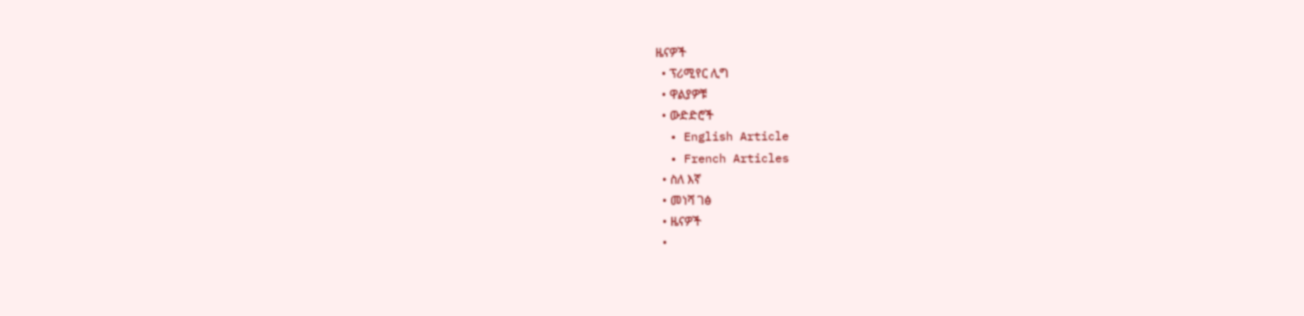ዜናዎች
  • ፕሪሚየር ሊግ
  • ዋልያዎቹ
  • ውድድሮች
  • English Article
  • French Articles
  • ስለ እኛ
  • መነሻ ገፅ
  • ዜናዎች
  •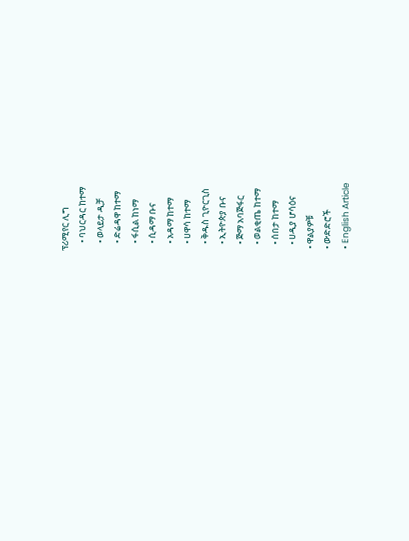ፕሪሚየር ሊግ
    • ባህርዳር ከተማ
    • ወላይታ ዲቻ
    • ድሬዳዋ ከተማ
    • ፋሲል ከነማ
    • ሲዳማ ቡና
    • አዳማ ከተማ
    • ሀዋሳ ከተማ
    • ቅዱስ ጊዮርጊስ
    • ኢትዮጵያ ቡና
    • ጅማ አባጅፋር
    • ወልቂጤ ከተማ
    • ሰበታ ከተማ
    • ሀዲያ ሆሳዕና
  • ዋልያዎቹ
  • ውድድሮች
  • English Article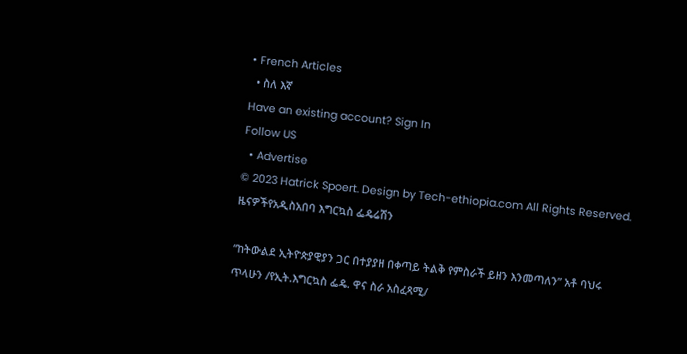• French Articles
  • ስለ እኛ
Have an existing account? Sign In
Follow US
  • Advertise
© 2023 Hatrick Spoert. Design by Tech-ethiopia.com All Rights Reserved.
ዜናዎችየአዲስአበባ እግርኳስ ፌዴሬሽን

“ከትውልደ ኢትዮጵያዊያን ጋር በተያያዘ በቀጣይ ትልቅ የምስራች ይዘን እንመጣለን” አቶ ባህሩ ጥላሁን /የኢት.እግርኳስ ፌዴ. ዋና ስራ አስፈጻሚ/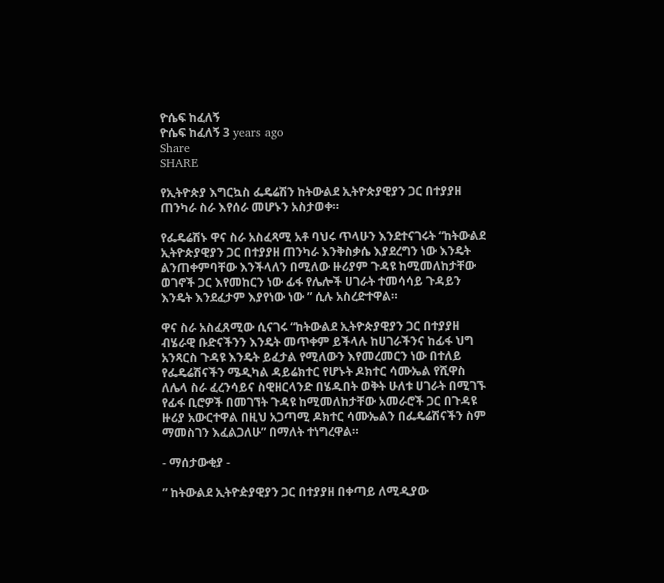ዮሴፍ ከፈለኝ
ዮሴፍ ከፈለኝ 3 years ago
Share
SHARE

የኢትዮጵያ እግርኳስ ፌዴሬሽን ከትውልደ ኢትዮጵያዊያን ጋር በተያያዘ ጠንካራ ስራ እየሰራ መሆኑን አስታወቀ።

የፌዴሬሽኑ ዋና ስራ አስፈጻሚ አቶ ባህሩ ጥላሁን እንደተናገሩት “ከትውልደ ኢትዮጵያዊያን ጋር በተያያዘ ጠንካራ እንቅስቃሴ እያደረግን ነው እንዴት ልንጠቀምባቸው እንችላለን በሚለው ዙሪያም ጉዳዩ ከሚመለከታቸው ወገኖች ጋር እየመከርን ነው ፊፋ የሌሎች ሀገራት ተመሳሳይ ጉዳይን እንዴት እንደፈታም እያየነው ነው ” ሲሉ አስረድተዋል።

ዋና ስራ አስፈጸሚው ሲናገሩ “ከትውልደ ኢትዮጵያዊያን ጋር በተያያዘ ብሄራዊ ቡድናችንን እንዴት መጥቀም ይችላሉ ከሀገራችንና ከፊፋ ህግ አንጻርስ ጉዳዩ እንዴት ይፈታል የሚለውን እየመረመርን ነው በተለይ የፌዴሬሽናችን ሜዲካል ዳይሬክተር የሆኑት ዶክተር ሳሙኤል የሺዋስ ለሌላ ስራ ፈረንሳይና ስዊዘርላንድ በሄዱበት ወቅት ሁለቱ ሀገራት በሚገኙ የፊፋ ቢሮዎች በመገኘት ጉዳዩ ከሚመለከታቸው አመራሮች ጋር በጉዳዩ ዙሪያ አውርተዋል በዚህ አጋጣሚ ዶክተር ሳሙኤልን በፌዴሬሽናችን ስም ማመስገን እፈልጋለሁ” በማለት ተነግረዋል።

- ማሰታውቂያ -

” ከትውልደ ኢትዮዽያዊያን ጋር በተያያዘ በቀጣይ ለሚዲያው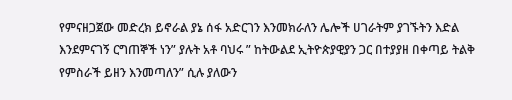የምናዘጋጀው መድረክ ይኖራል ያኔ ሰፋ አድርገን እንመክራለን ሌሎች ሀገራትም ያገኙትን እድል እንደምናገኝ ርግጠኞች ነን” ያሉት አቶ ባህሩ ” ከትውልደ ኢትዮጵያዊያን ጋር በተያያዘ በቀጣይ ትልቅ የምስራች ይዘን እንመጣለን” ሲሉ ያለውን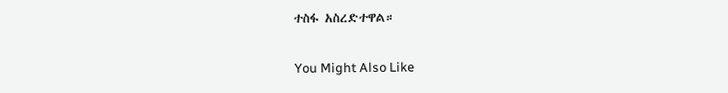ተስፋ አስረድተዋል።

You Might Also Like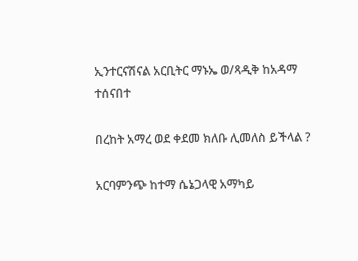ኢንተርናሽናል አርቢትር ማኑኤ ወ/ጻዲቅ ከአዳማ ተሰናበተ

በረከት አማረ ወደ ቀደመ ክለቡ ሊመለስ ይችላል ?

አርባምንጭ ከተማ ሴኔጋላዊ አማካይ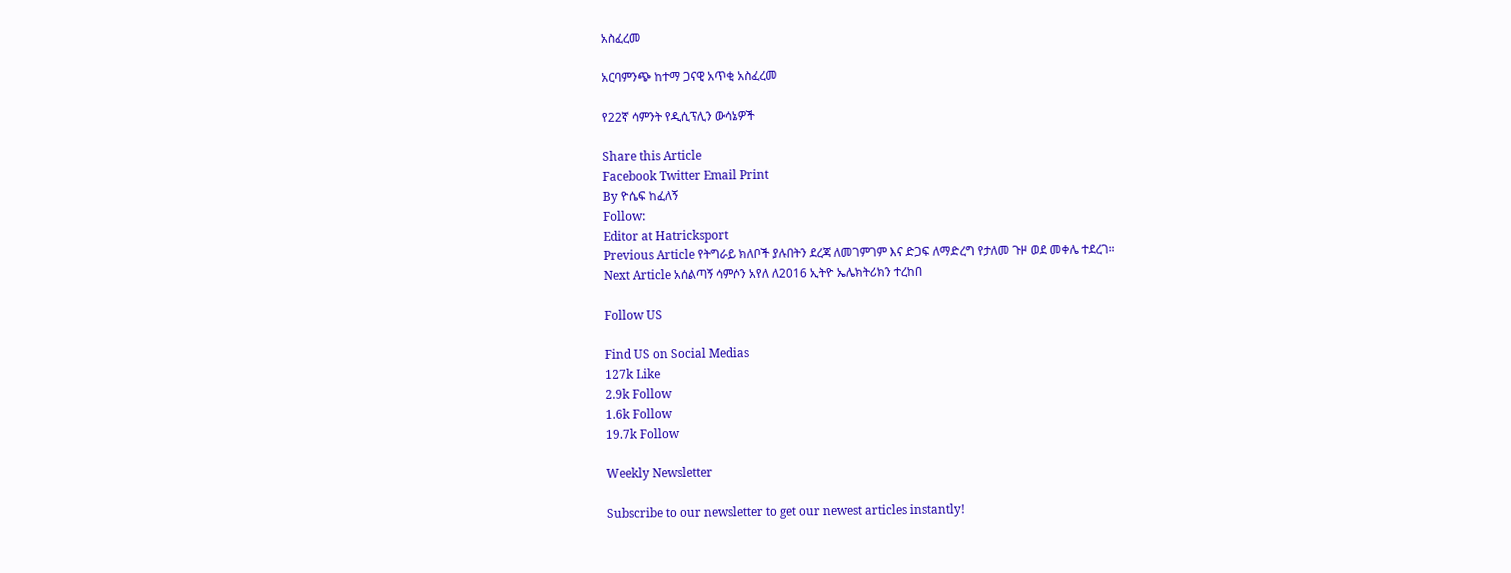አስፈረመ

አርባምንጭ ከተማ ጋናዊ አጥቂ አስፈረመ

የ22ኛ ሳምንት የዲሲፕሊን ውሳኔዎች

Share this Article
Facebook Twitter Email Print
By ዮሴፍ ከፈለኝ
Follow:
Editor at Hatricksport
Previous Article የትግራይ ክለቦች ያሉበትን ደረጃ ለመገምገም እና ድጋፍ ለማድረግ የታለመ ጉዞ ወደ መቀሌ ተደረገ።
Next Article አሰልጣኝ ሳምሶን አየለ ለ2016 ኢትዮ ኤሌክትሪክን ተረከበ

Follow US

Find US on Social Medias
127k Like
2.9k Follow
1.6k Follow
19.7k Follow

Weekly Newsletter

Subscribe to our newsletter to get our newest articles instantly!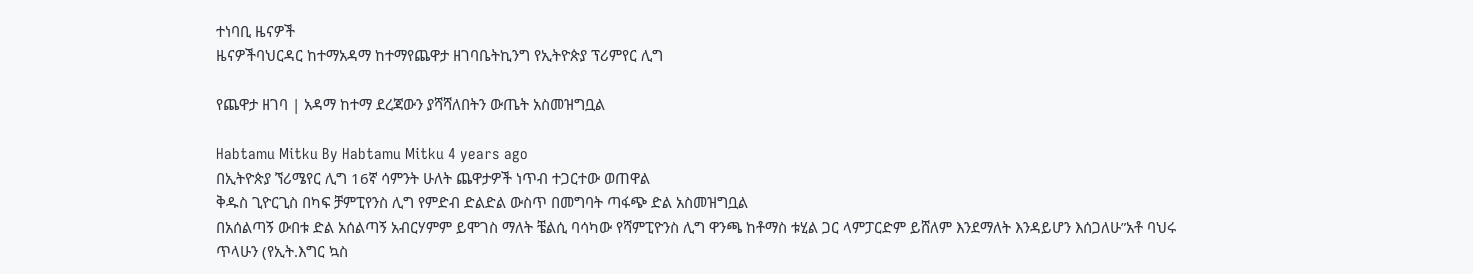ተነባቢ ዜናዎች
ዜናዎችባህርዳር ከተማአዳማ ከተማየጨዋታ ዘገባቤትኪንግ የኢትዮጵያ ፕሪምየር ሊግ

የጨዋታ ዘገባ | አዳማ ከተማ ደረጃውን ያሻሻለበትን ውጤት አስመዝግቧል

Habtamu Mitku By Habtamu Mitku 4 years ago
በኢትዮጵያ ኘሪሜየር ሊግ 16ኛ ሳምንት ሁለት ጨዋታዎች ነጥብ ተጋርተው ወጠዋል
ቅዱስ ጊዮርጊስ በካፍ ቻምፒየንስ ሊግ የምድብ ድልድል ውስጥ በመግባት ጣፋጭ ድል አስመዝግቧል
በአሰልጣኝ ውበቱ ድል አሰልጣኝ አብርሃምም ይሞገስ ማለት ቼልሲ ባሳካው የሻምፒዮንስ ሊግ ዋንጫ ከቶማስ ቱሂል ጋር ላምፓርድም ይሸለም እንደማለት እንዳይሆን እሰጋለሁ”አቶ ባህሩ ጥላሁን (የኢት.እግር ኳስ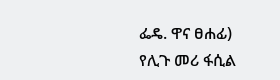ፌዴ. ዋና ፀሐፊ)
የሊጉ መሪ ፋሲል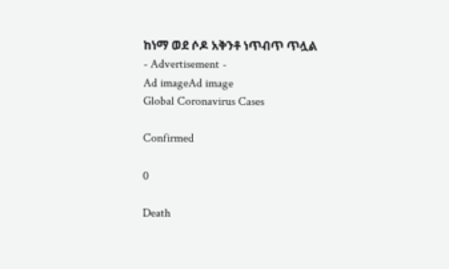ከነማ ወደ ሶዶ አቅንቶ ነጥብጥ ጥሏል
- Advertisement -
Ad imageAd image
Global Coronavirus Cases

Confirmed

0

Death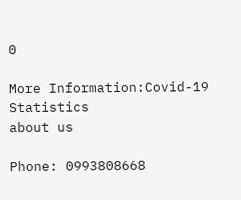0

More Information:Covid-19 Statistics
about us

Phone: 0993808668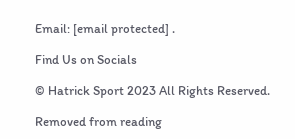Email: [email protected] .

Find Us on Socials

© Hatrick Sport 2023 All Rights Reserved.

Removed from reading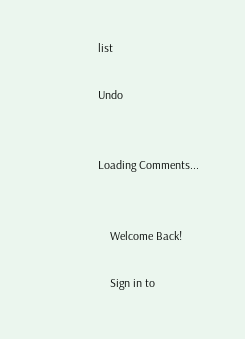list

Undo


Loading Comments...


    Welcome Back!

    Sign in to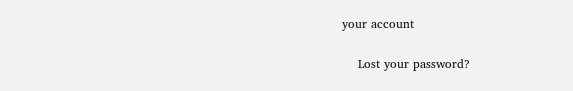your account

    Lost your password?